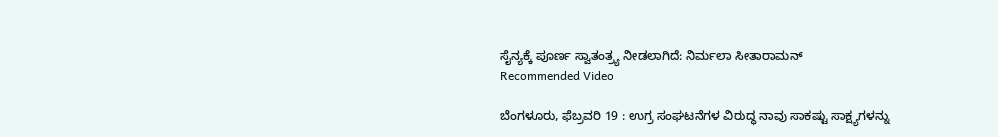ಸೈನ್ಯಕ್ಕೆ ಪೂರ್ಣ ಸ್ವಾತಂತ್ರ್ಯ ನೀಡಲಾಗಿದೆ: ನಿರ್ಮಲಾ ಸೀತಾರಾಮನ್
Recommended Video

ಬೆಂಗಳೂರು, ಫೆಬ್ರವರಿ 19 : ಉಗ್ರ ಸಂಘಟನೆಗಳ ವಿರುದ್ಧ ನಾವು ಸಾಕಷ್ಟು ಸಾಕ್ಷ್ಯಗಳನ್ನು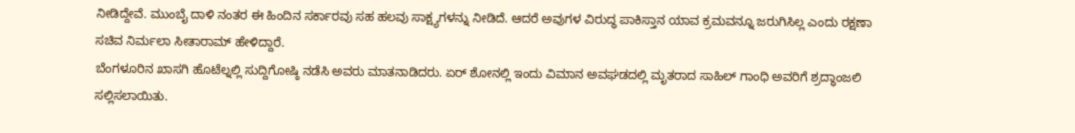ನೀಡಿದ್ದೇವೆ. ಮುಂಬೈ ದಾಳಿ ನಂತರ ಈ ಹಿಂದಿನ ಸರ್ಕಾರವು ಸಹ ಹಲವು ಸಾಕ್ಷ್ಯಗಳನ್ನು ನೀಡಿದೆ. ಆದರೆ ಅವುಗಳ ವಿರುದ್ಧ ಪಾಕಿಸ್ತಾನ ಯಾವ ಕ್ರಮವನ್ನೂ ಜರುಗಿಸಿಲ್ಲ ಎಂದು ರಕ್ಷಣಾ ಸಚಿವ ನಿರ್ಮಲಾ ಸೀತಾರಾಮ್ ಹೇಳಿದ್ದಾರೆ.
ಬೆಂಗಳೂರಿನ ಖಾಸಗಿ ಹೊಟೆಲ್ನಲ್ಲಿ ಸುದ್ದಿಗೋಷ್ಠಿ ನಡೆಸಿ ಅವರು ಮಾತನಾಡಿದರು. ಏರ್ ಶೋನಲ್ಲಿ ಇಂದು ವಿಮಾನ ಅವಘಡದಲ್ಲಿ ಮೃತರಾದ ಸಾಹಿಲ್ ಗಾಂಧಿ ಅವರಿಗೆ ಶ್ರದ್ಧಾಂಜಲಿ ಸಲ್ಲಿಸಲಾಯಿತು.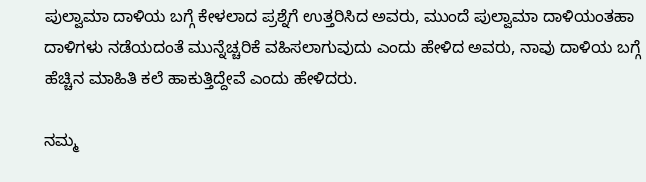ಪುಲ್ವಾಮಾ ದಾಳಿಯ ಬಗ್ಗೆ ಕೇಳಲಾದ ಪ್ರಶ್ನೆಗೆ ಉತ್ತರಿಸಿದ ಅವರು, ಮುಂದೆ ಪುಲ್ವಾಮಾ ದಾಳಿಯಂತಹಾ ದಾಳಿಗಳು ನಡೆಯದಂತೆ ಮುನ್ನೆಚ್ಚರಿಕೆ ವಹಿಸಲಾಗುವುದು ಎಂದು ಹೇಳಿದ ಅವರು, ನಾವು ದಾಳಿಯ ಬಗ್ಗೆ ಹೆಚ್ಚಿನ ಮಾಹಿತಿ ಕಲೆ ಹಾಕುತ್ತಿದ್ದೇವೆ ಎಂದು ಹೇಳಿದರು.

ನಮ್ಮ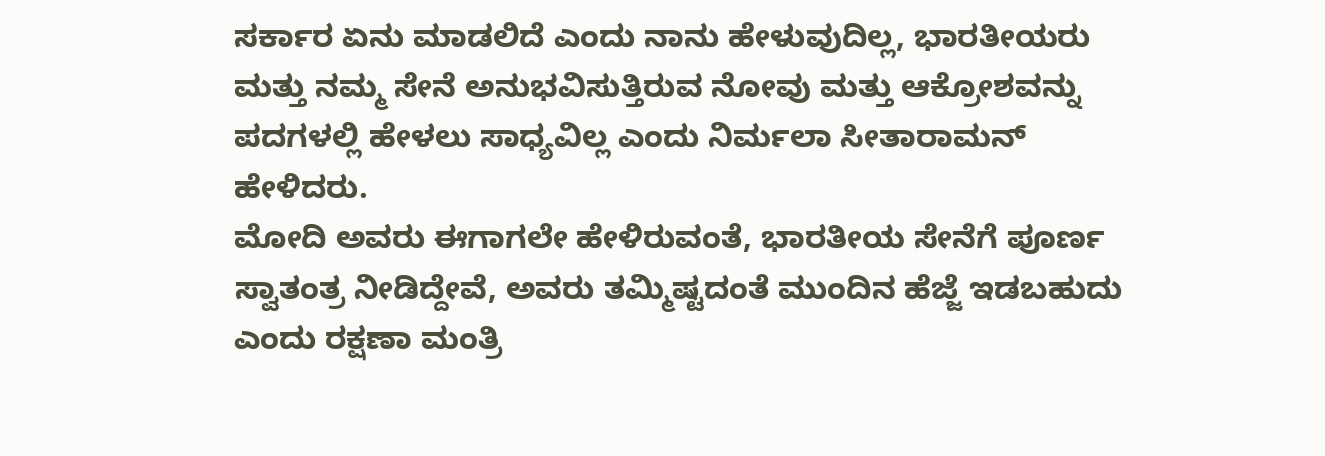ಸರ್ಕಾರ ಏನು ಮಾಡಲಿದೆ ಎಂದು ನಾನು ಹೇಳುವುದಿಲ್ಲ, ಭಾರತೀಯರು ಮತ್ತು ನಮ್ಮ ಸೇನೆ ಅನುಭವಿಸುತ್ತಿರುವ ನೋವು ಮತ್ತು ಆಕ್ರೋಶವನ್ನು ಪದಗಳಲ್ಲಿ ಹೇಳಲು ಸಾಧ್ಯವಿಲ್ಲ ಎಂದು ನಿರ್ಮಲಾ ಸೀತಾರಾಮನ್ ಹೇಳಿದರು.
ಮೋದಿ ಅವರು ಈಗಾಗಲೇ ಹೇಳಿರುವಂತೆ, ಭಾರತೀಯ ಸೇನೆಗೆ ಪೂರ್ಣ ಸ್ವಾತಂತ್ರ ನೀಡಿದ್ದೇವೆ, ಅವರು ತಮ್ಮಿಷ್ಟದಂತೆ ಮುಂದಿನ ಹೆಜ್ಜೆ ಇಡಬಹುದು ಎಂದು ರಕ್ಷಣಾ ಮಂತ್ರಿ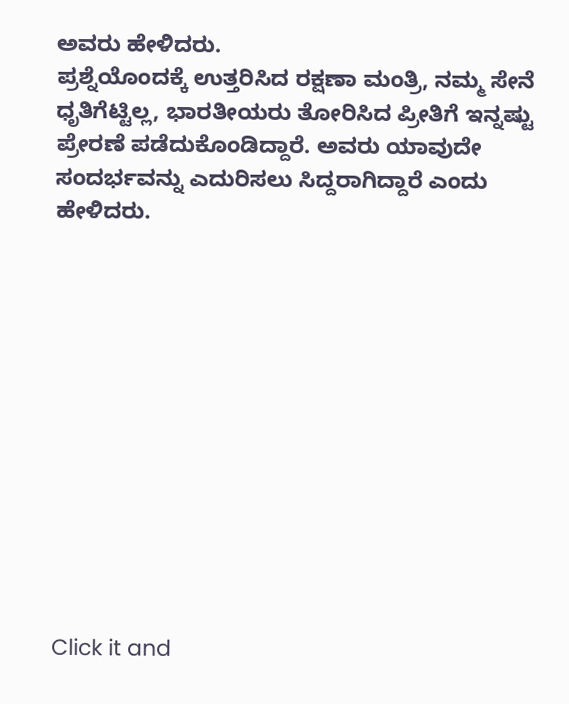ಅವರು ಹೇಳಿದರು.
ಪ್ರಶ್ನೆಯೊಂದಕ್ಕೆ ಉತ್ತರಿಸಿದ ರಕ್ಷಣಾ ಮಂತ್ರಿ, ನಮ್ಮ ಸೇನೆ ಧೃತಿಗೆಟ್ಟಿಲ್ಲ, ಭಾರತೀಯರು ತೋರಿಸಿದ ಪ್ರೀತಿಗೆ ಇನ್ನಷ್ಟು ಪ್ರೇರಣೆ ಪಡೆದುಕೊಂಡಿದ್ದಾರೆ. ಅವರು ಯಾವುದೇ ಸಂದರ್ಭವನ್ನು ಎದುರಿಸಲು ಸಿದ್ದರಾಗಿದ್ದಾರೆ ಎಂದು ಹೇಳಿದರು.












Click it and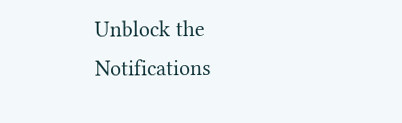Unblock the Notifications